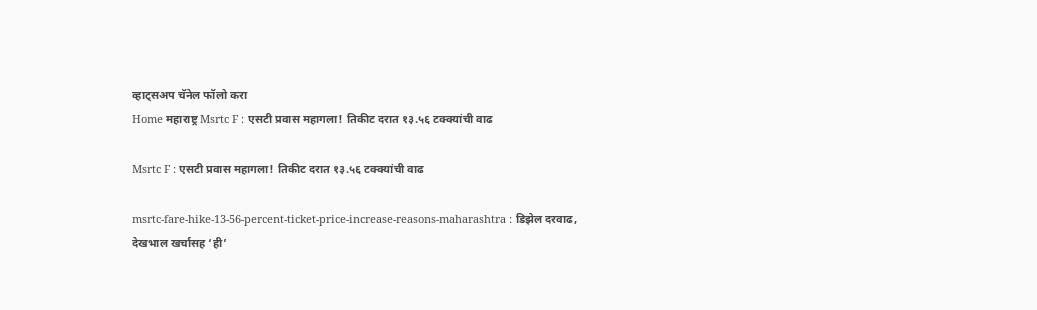व्हाट्सअप चॅनेल फॉलो करा
Home महाराष्ट्र Msrtc F : एसटी प्रवास महागला! तिकीट दरात १३.५६ टक्क्यांची वाढ

Msrtc F : एसटी प्रवास महागला! तिकीट दरात १३.५६ टक्क्यांची वाढ

msrtc-fare-hike-13-56-percent-ticket-price-increase-reasons-maharashtra : डिझेल दरवाढ, देखभाल खर्चासह ‘ही’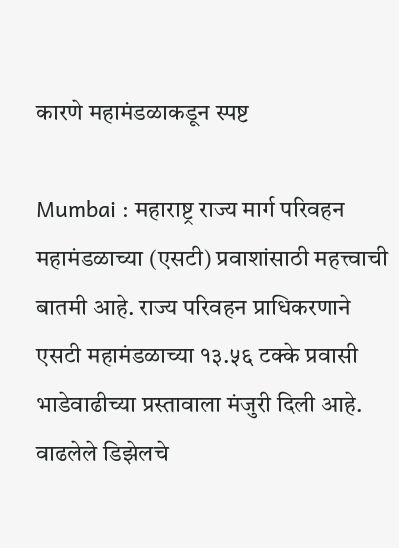कारणे महामंडळाकडून स्पष्ट

Mumbai : महाराष्ट्र राज्य मार्ग परिवहन महामंडळाच्या (एसटी) प्रवाशांसाठी महत्त्वाची बातमी आहे. राज्य परिवहन प्राधिकरणाने एसटी महामंडळाच्या १३.५६ टक्के प्रवासी भाडेवाढीच्या प्रस्तावाला मंजुरी दिली आहे. वाढलेले डिझेलचे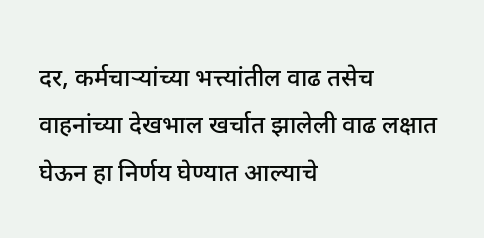दर, कर्मचाऱ्यांच्या भत्त्यांतील वाढ तसेच वाहनांच्या देखभाल खर्चात झालेली वाढ लक्षात घेऊन हा निर्णय घेण्यात आल्याचे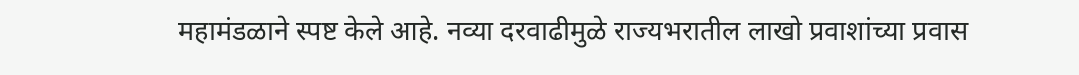महामंडळाने स्पष्ट केले आहे. नव्या दरवाढीमुळे राज्यभरातील लाखो प्रवाशांच्या प्रवास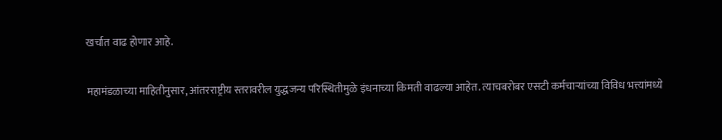खर्चात वाढ होणार आहे.

महामंडळाच्या माहितीनुसार, आंतरराष्ट्रीय स्तरावरील युद्धजन्य परिस्थितीमुळे इंधनाच्या किमती वाढल्या आहेत. त्याचबरोबर एसटी कर्मचाऱ्यांच्या विविध भत्त्यांमध्ये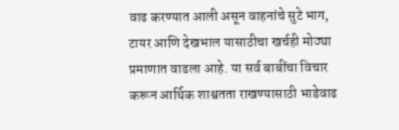वाढ करण्यात आली असून वाहनांचे सुटे भाग, टायर आणि देखभाल यासाठीचा खर्चही मोठ्या प्रमाणात वाढला आहे. या सर्व बाबींचा विचार करून आर्थिक शाश्वतता राखण्यासाठी भाडेवाढ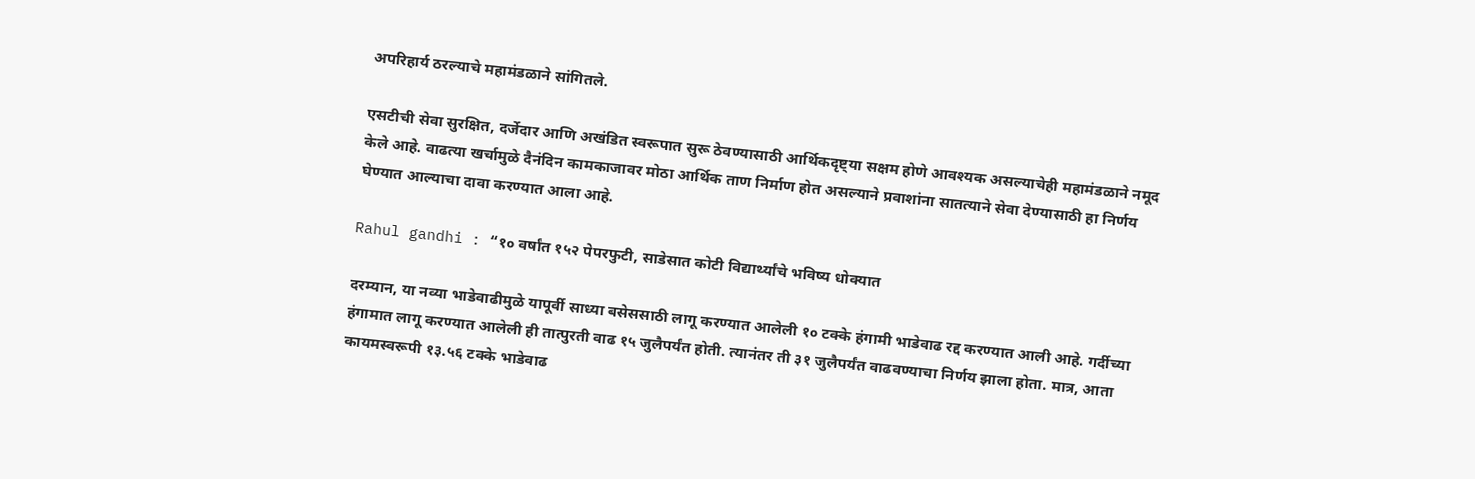अपरिहार्य ठरल्याचे महामंडळाने सांगितले.

एसटीची सेवा सुरक्षित, दर्जेदार आणि अखंडित स्वरूपात सुरू ठेवण्यासाठी आर्थिकदृष्ट्या सक्षम होणे आवश्यक असल्याचेही महामंडळाने नमूद केले आहे. वाढत्या खर्चामुळे दैनंदिन कामकाजावर मोठा आर्थिक ताण निर्माण होत असल्याने प्रवाशांना सातत्याने सेवा देण्यासाठी हा निर्णय घेण्यात आल्याचा दावा करण्यात आला आहे.

Rahul gandhi : “१० वर्षांत १५२ पेपरफुटी, साडेसात कोटी विद्यार्थ्यांचे भविष्य धोक्यात

दरम्यान, या नव्या भाडेवाढीमुळे यापूर्वी साध्या बसेससाठी लागू करण्यात आलेली १० टक्के हंगामी भाडेवाढ रद्द करण्यात आली आहे. गर्दीच्या हंगामात लागू करण्यात आलेली ही तात्पुरती वाढ १५ जुलैपर्यंत होती. त्यानंतर ती ३१ जुलैपर्यंत वाढवण्याचा निर्णय झाला होता. मात्र, आता कायमस्वरूपी १३.५६ टक्के भाडेवाढ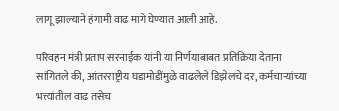लागू झाल्याने हंगामी वाढ मागे घेण्यात आली आहे.

परिवहन मंत्री प्रताप सरनाईक यांनी या निर्णयाबाबत प्रतिक्रिया देताना सांगितले की, आंतरराष्ट्रीय घडामोडींमुळे वाढलेले डिझेलचे दर, कर्मचाऱ्यांच्या भत्त्यांतील वाढ तसेच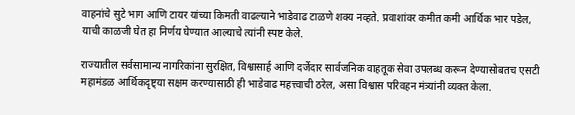वाहनांचे सुटे भाग आणि टायर यांच्या किमती वाढल्याने भाडेवाढ टाळणे शक्य नव्हते. प्रवाशांवर कमीत कमी आर्थिक भार पडेल, याची काळजी घेत हा निर्णय घेण्यात आल्याचे त्यांनी स्पष्ट केले.

राज्यातील सर्वसामान्य नागरिकांना सुरक्षित, विश्वासार्ह आणि दर्जेदार सार्वजनिक वाहतूक सेवा उपलब्ध करून देण्यासोबतच एसटी महामंडळ आर्थिकदृष्ट्या सक्षम करण्यासाठी ही भाडेवाढ महत्त्वाची ठरेल, असा विश्वास परिवहन मंत्र्यांनी व्यक्त केला.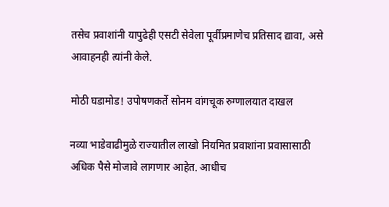तसेच प्रवाशांनी यापुढेही एसटी सेवेला पूर्वीप्रमाणेच प्रतिसाद द्यावा, असे आवाहनही त्यांनी केले.

मोठी घडामोड! उपोषणकर्ते सोनम वांगचूक रुग्णालयात दाखल

नव्या भाडेवाढीमुळे राज्यातील लाखो नियमित प्रवाशांना प्रवासासाठी अधिक पैसे मोजावे लागणार आहेत. आधीच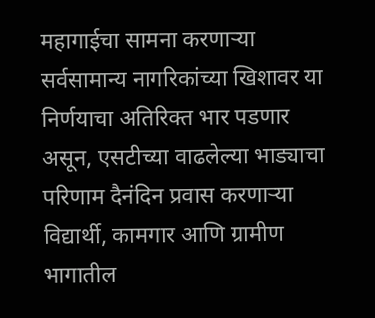महागाईचा सामना करणाऱ्या सर्वसामान्य नागरिकांच्या खिशावर या निर्णयाचा अतिरिक्त भार पडणार असून, एसटीच्या वाढलेल्या भाड्याचा परिणाम दैनंदिन प्रवास करणाऱ्या विद्यार्थी, कामगार आणि ग्रामीण भागातील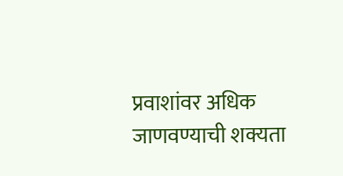प्रवाशांवर अधिक जाणवण्याची शक्यता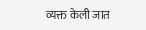व्यक्त केली जात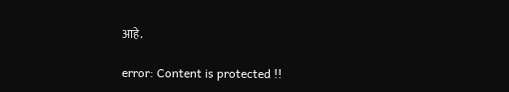आहे.

error: Content is protected !!